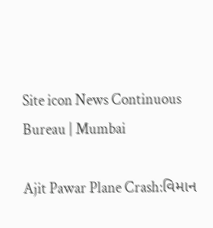Site icon News Continuous Bureau | Mumbai

Ajit Pawar Plane Crash:વિમાન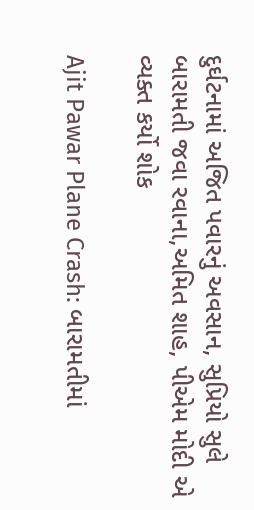દુર્ઘટનામાં અજિત પવારનું અવસાન, સુપ્રિયો સુલે બારામતી જવા રવાના,અમિત શાહ, પીએમ મોદી એ વ્યક્ત કર્યો શોક

Ajit Pawar Plane Crash: બારામતીમાં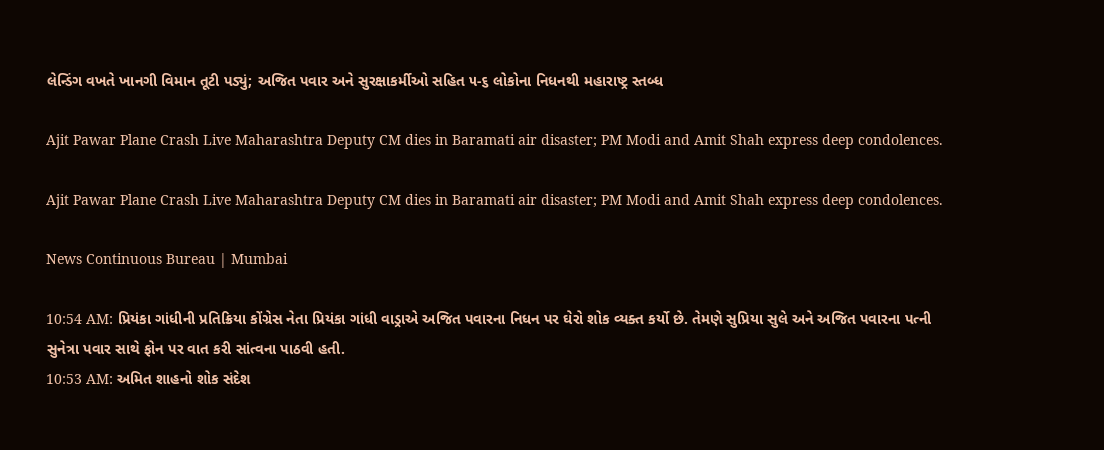લેન્ડિંગ વખતે ખાનગી વિમાન તૂટી પડ્યું; અજિત પવાર અને સુરક્ષાકર્મીઓ સહિત ૫-૬ લોકોના નિધનથી મહારાષ્ટ્ર સ્તબ્ધ

Ajit Pawar Plane Crash Live Maharashtra Deputy CM dies in Baramati air disaster; PM Modi and Amit Shah express deep condolences.

Ajit Pawar Plane Crash Live Maharashtra Deputy CM dies in Baramati air disaster; PM Modi and Amit Shah express deep condolences.

News Continuous Bureau | Mumbai

10:54 AM: પ્રિયંકા ગાંધીની પ્રતિક્રિયા કોંગ્રેસ નેતા પ્રિયંકા ગાંધી વાડ્રાએ અજિત પવારના નિધન પર ઘેરો શોક વ્યક્ત કર્યો છે. તેમણે સુપ્રિયા સુલે અને અજિત પવારના પત્ની સુનેત્રા પવાર સાથે ફોન પર વાત કરી સાંત્વના પાઠવી હતી.
10:53 AM: અમિત શાહનો શોક સંદેશ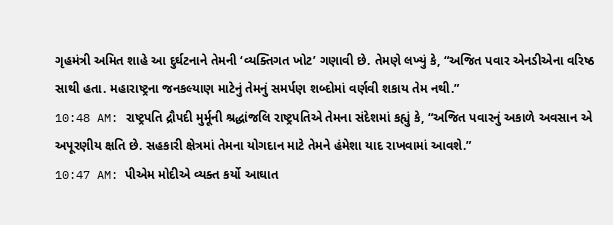ગૃહમંત્રી અમિત શાહે આ દુર્ઘટનાને તેમની ‘વ્યક્તિગત ખોટ’ ગણાવી છે. તેમણે લખ્યું કે, “અજિત પવાર એનડીએના વરિષ્ઠ સાથી હતા. મહારાષ્ટ્રના જનકલ્યાણ માટેનું તેમનું સમર્પણ શબ્દોમાં વર્ણવી શકાય તેમ નથી.”
10:48 AM: રાષ્ટ્રપતિ દ્રૌપદી મુર્મૂની શ્રદ્ધાંજલિ રાષ્ટ્રપતિએ તેમના સંદેશમાં કહ્યું કે, “અજિત પવારનું અકાળે અવસાન એ અપૂરણીય ક્ષતિ છે. સહકારી ક્ષેત્રમાં તેમના યોગદાન માટે તેમને હંમેશા યાદ રાખવામાં આવશે.”
10:47 AM: પીએમ મોદીએ વ્યક્ત કર્યો આઘાત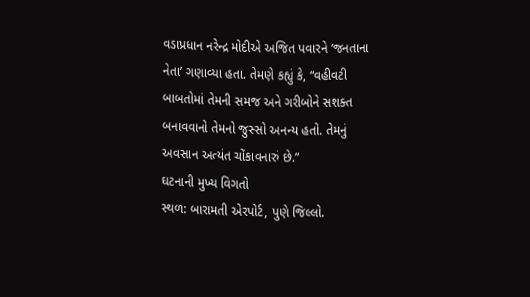વડાપ્રધાન નરેન્દ્ર મોદીએ અજિત પવારને ‘જનતાના નેતા’ ગણાવ્યા હતા. તેમણે કહ્યું કે, “વહીવટી બાબતોમાં તેમની સમજ અને ગરીબોને સશક્ત બનાવવાનો તેમનો જુસ્સો અનન્ય હતો. તેમનું અવસાન અત્યંત ચોંકાવનારું છે.”
ઘટનાની મુખ્ય વિગતો
સ્થળ: બારામતી એરપોર્ટ, પુણે જિલ્લો.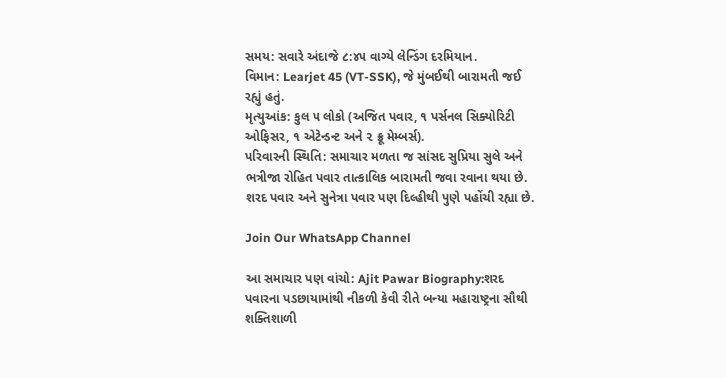સમય: સવારે અંદાજે ૮:૪૫ વાગ્યે લેન્ડિંગ દરમિયાન.
વિમાન: Learjet 45 (VT-SSK), જે મુંબઈથી બારામતી જઈ રહ્યું હતું.
મૃત્યુઆંક: કુલ ૫ લોકો (અજિત પવાર, ૧ પર્સનલ સિક્યોરિટી ઓફિસર, ૧ એટેન્ડન્ટ અને ૨ ક્રૂ મેમ્બર્સ).
પરિવારની સ્થિતિ: સમાચાર મળતા જ સાંસદ સુપ્રિયા સુલે અને ભત્રીજા રોહિત પવાર તાત્કાલિક બારામતી જવા રવાના થયા છે. શરદ પવાર અને સુનેત્રા પવાર પણ દિલ્હીથી પુણે પહોંચી રહ્યા છે.

Join Our WhatsApp Channel

આ સમાચાર પણ વાંચો: Ajit Pawar Biography:શરદ પવારના પડછાયામાંથી નીકળી કેવી રીતે બન્યા મહારાષ્ટ્રના સૌથી શક્તિશાળી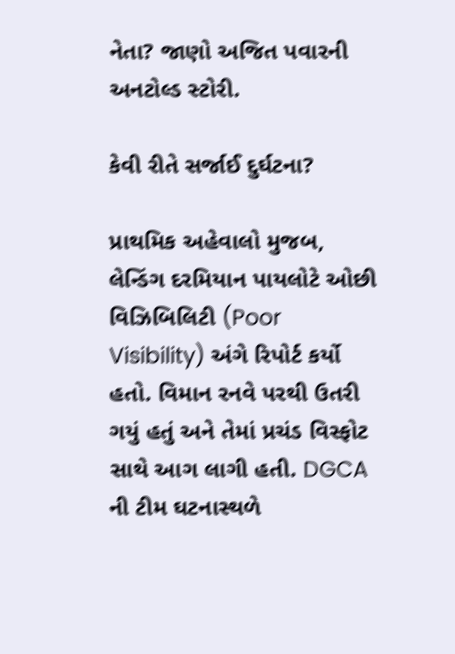નેતા? જાણો અજિત પવારની અનટોલ્ડ સ્ટોરી.

કેવી રીતે સર્જાઈ દુર્ઘટના?

પ્રાથમિક અહેવાલો મુજબ, લેન્ડિંગ દરમિયાન પાયલોટે ઓછી વિઝિબિલિટી (Poor Visibility) અંગે રિપોર્ટ કર્યો હતો. વિમાન રનવે પરથી ઉતરી ગયું હતું અને તેમાં પ્રચંડ વિસ્ફોટ સાથે આગ લાગી હતી. DGCA ની ટીમ ઘટનાસ્થળે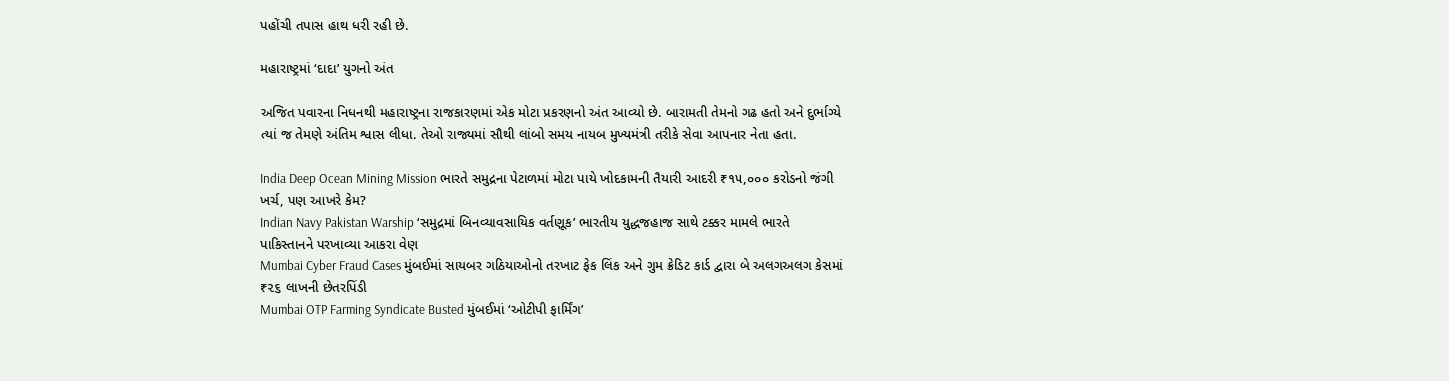પહોંચી તપાસ હાથ ધરી રહી છે.

મહારાષ્ટ્રમાં ‘દાદા’ યુગનો અંત

અજિત પવારના નિધનથી મહારાષ્ટ્રના રાજકારણમાં એક મોટા પ્રકરણનો અંત આવ્યો છે. બારામતી તેમનો ગઢ હતો અને દુર્ભાગ્યે ત્યાં જ તેમણે અંતિમ શ્વાસ લીધા. તેઓ રાજ્યમાં સૌથી લાંબો સમય નાયબ મુખ્યમંત્રી તરીકે સેવા આપનાર નેતા હતા.

India Deep Ocean Mining Mission ભારતે સમુદ્રના પેટાળમાં મોટા પાયે ખોદકામની તૈયારી આદરી ₹૧૫,૦૦૦ કરોડનો જંગી ખર્ચ, પણ આખરે કેમ?
Indian Navy Pakistan Warship ‘સમુદ્રમાં બિનવ્યાવસાયિક વર્તણૂક’ ભારતીય યુદ્ધજહાજ સાથે ટક્કર મામલે ભારતે પાકિસ્તાનને પરખાવ્યા આકરા વેણ
Mumbai Cyber Fraud Cases મુંબઈમાં સાયબર ગઠિયાઓનો તરખાટ ફેક લિંક અને ગુમ ક્રેડિટ કાર્ડ દ્વારા બે અલગઅલગ કેસમાં ₹૨૬ લાખની છેતરપિંડી
Mumbai OTP Farming Syndicate Busted મુંબઈમાં ‘ઓટીપી ફાર્મિંગ’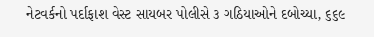નેટવર્કનો પર્દાફાશ વેસ્ટ સાયબર પોલીસે ૩ ગઠિયાઓને દબોચ્યા, ૬૬૯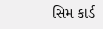સિમ કાર્ડ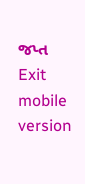જપ્ત
Exit mobile version